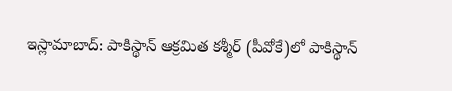ఇస్లామాబాద్: పాకిస్థాన్ ఆక్రమిత కశ్మీర్ (పీవోకే)లో పాకిస్థాన్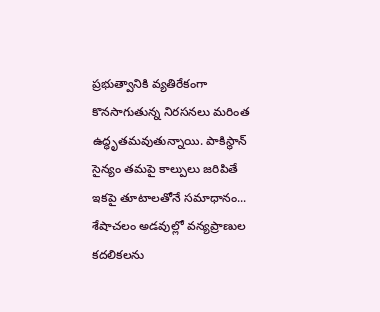ప్రభుత్వానికి వ్యతిరేకంగా కొనసాగుతున్న నిరసనలు మరింత ఉద్ధృతమవుతున్నాయి. పాకిస్థాన్ సైన్యం తమపై కాల్పులు జరిపితే ఇకపై తూటాలతోనే సమాధానం...
శేషాచలం అడవుల్లో వన్యప్రాణుల కదలికలను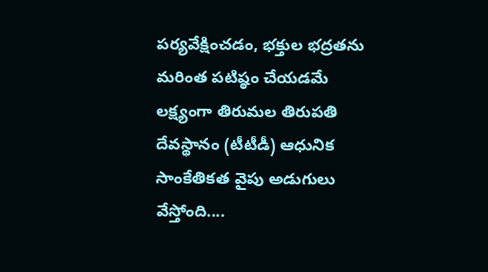పర్యవేక్షించడం, భక్తుల భద్రతను మరింత పటిష్ఠం చేయడమే లక్ష్యంగా తిరుమల తిరుపతి దేవస్థానం (టీటీడీ) ఆధునిక సాంకేతికత వైపు అడుగులు వేస్తోంది....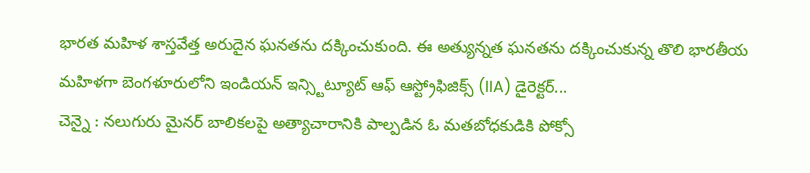భారత మహిళ శాస్తవేత్త అరుదైన ఘనతను దక్కించుకుంది. ఈ అత్యున్నత ఘనతను దక్కించుకున్న తొలి భారతీయ మహిళగా బెంగళూరులోని ఇండియన్ ఇన్స్టిట్యూట్ ఆఫ్ ఆస్ట్రోఫిజిక్స్ (IIA) డైరెక్టర్...
చెన్నై : నలుగురు మైనర్ బాలికలపై అత్యాచారానికి పాల్పడిన ఓ మతబోధకుడికి పోక్సో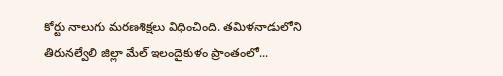కోర్టు నాలుగు మరణశిక్షలు విధించింది. తమిళనాడులోని తిరునల్వేలి జిల్లా మేల్ ఇలందైకుళం ప్రాంతంలో...